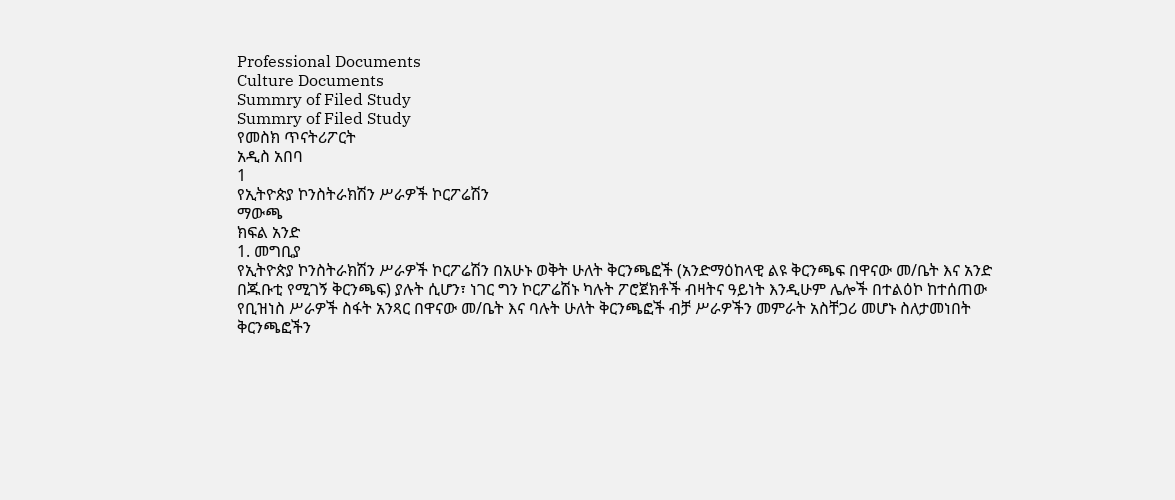Professional Documents
Culture Documents
Summry of Filed Study
Summry of Filed Study
የመስክ ጥናትሪፖርት
አዲስ አበባ
1
የኢትዮጵያ ኮንስትራክሽን ሥራዎች ኮርፖሬሽን
ማውጫ
ክፍል አንድ
1. መግቢያ
የኢትዮጵያ ኮንስትራክሽን ሥራዎች ኮርፖሬሽን በአሁኑ ወቅት ሁለት ቅርንጫፎች (አንድማዕከላዊ ልዩ ቅርንጫፍ በዋናው መ/ቤት እና አንድ
በጁቡቲ የሚገኝ ቅርንጫፍ) ያሉት ሲሆን፣ ነገር ግን ኮርፖሬሽኑ ካሉት ፖሮጀክቶች ብዛትና ዓይነት እንዲሁም ሌሎች በተልዕኮ ከተሰጠው
የቢዝነስ ሥራዎች ስፋት አንጻር በዋናው መ/ቤት እና ባሉት ሁለት ቅርንጫፎች ብቻ ሥራዎችን መምራት አስቸጋሪ መሆኑ ስለታመነበት
ቅርንጫፎችን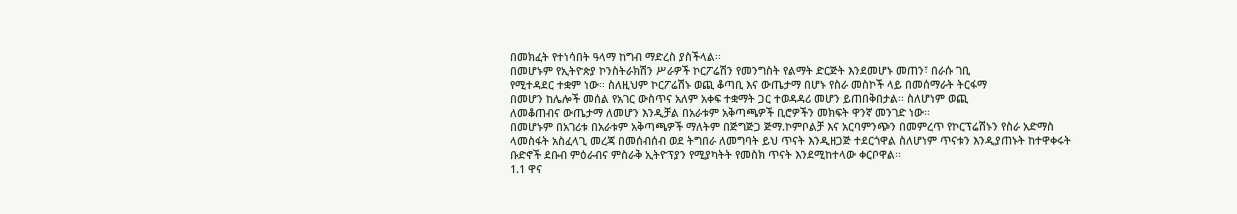በመክፈት የተነሳበት ዓላማ ከግብ ማድረስ ያስችላል፡፡
በመሆኑም የኢትዮጵያ ኮንስትራክሽን ሥራዎች ኮርፖሬሽን የመንግስት የልማት ድርጅት እንደመሆኑ መጠን፣ በራሱ ገቢ
የሚተዳደር ተቋም ነው፡፡ ስለዚህም ኮርፖሬሽኑ ወጪ ቆጣቢ እና ውጤታማ በሆኑ የስራ መስኮች ላይ በመሰማራት ትርፋማ
በመሆን ከሌሎች መሰል የአገር ውስጥና አለም አቀፍ ተቋማት ጋር ተወዳዳሪ መሆን ይጠበቅበታል፡፡ ስለሆነም ወጪ
ለመቆጠብና ውጤታማ ለመሆን እንዲቻል በአራቱም አቅጣጫዎች ቢሮዎችን መክፍት ዋንኛ መንገድ ነው፡፡
በመሆኑም በአገሪቱ በአራቱም አቅጣጫዎች ማለትም በጅግጅጋ ጅማ.ኮምቦልቻ እና አርባምንጭን በመምረጥ የኮርፕሬሽኑን የስራ አድማስ
ላመስፋት አስፈላጊ መረጃ በመሰብሰብ ወደ ትግበራ ለመግባት ይህ ጥናት እንዲዘጋጅ ተደርጎዋል ስለሆነም ጥናቱን እንዲያጠኑት ከተዋቀሩት
ቡድኖች ደቡብ ምዕራብና ምስራቅ ኢትዮፕያን የሚያካትት የመስክ ጥናት እንደሚከተላው ቀርቦዋል፡፡
1.1 ዋና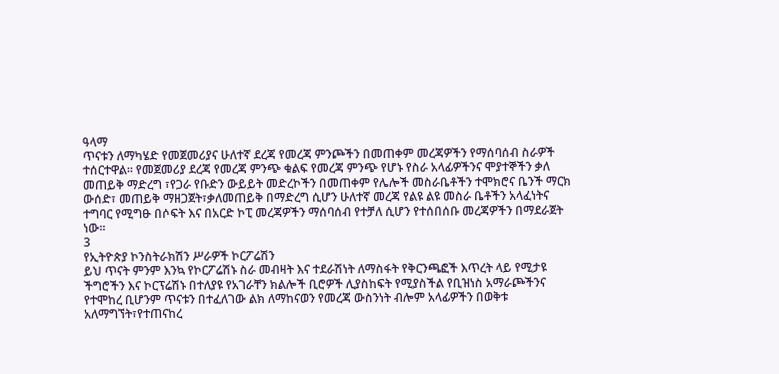ዓላማ
ጥናቱን ለማካሄድ የመጀመሪያና ሁለተኛ ደረጃ የመረጃ ምንጮችን በመጠቀም መረጃዎችን የማሰባሰብ ስራዎች
ተሰርተዋል፡፡ የመጀመሪያ ደረጃ የመረጃ ምንጭ ቁልፍ የመረጃ ምንጭ የሆኑ የስራ አላፊዎችንና ሞያተኞችን ቃለ
መጠይቅ ማድረግ ፣የጋራ የቡድን ውይይት መድረኮችን በመጠቀም የሌሎች መስራቤቶችን ተሞክሮና ቤንች ማርክ
ውሰድ፣ መጠይቅ ማዘጋጀት፣ቃለመጠይቅ በማድረግ ሲሆን ሁለተኛ መረጃ የልዩ ልዩ መስራ ቤቶችን አላፈነትና
ተግባር የሚግፁ በሶፍት እና በአርድ ኮፒ መረጃዎችን ማሰባሰብ የተቻለ ሲሆን የተሰበሰቡ መረጃዎችን በማደራጀት
ነው፡፡
3
የኢትዮጵያ ኮንስትራክሽን ሥራዎች ኮርፖሬሽን
ይህ ጥናት ምንም እንኳ የኮርፖሬሽኑ ስራ መብዛት እና ተደራሽነት ለማስፋት የቅርንጫፎች እጥረት ላይ የሚታዩ
ችግሮችን እና ኮርፕሬሽኑ በተለያዩ የአገራቸን ክልሎች ቢሮዎች ሊያስከፍት የሚያስችል የቢዝነስ አማራጮችንና
የተሞከረ ቢሆንም ጥናቱን በተፈለገው ልክ ለማከናወን የመረጃ ውስንነት ብሎም አላፊዎችን በወቅቱ
አለማግኘት፣የተጠናከረ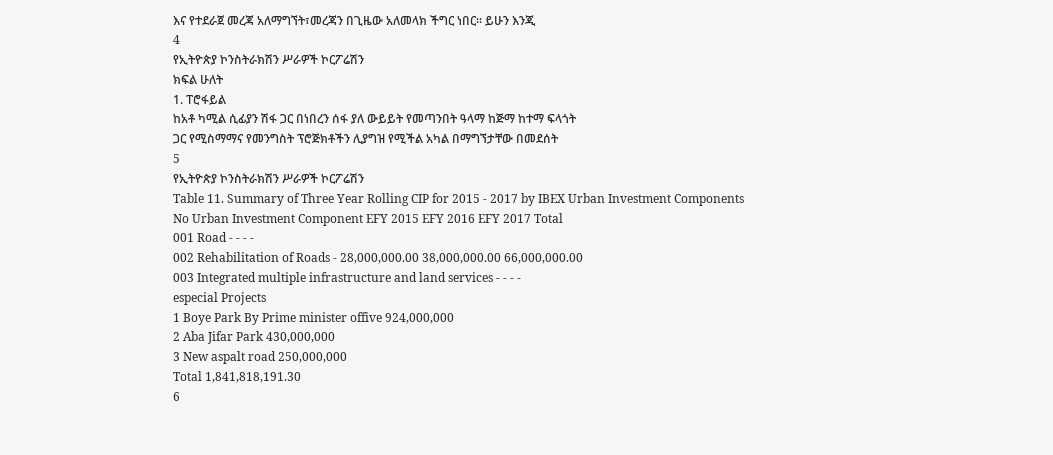እና የተደራጀ መረጃ አለማግኘት፣መረጃን በጊዜው አለመላክ ችግር ነበር፡፡ ይሁን እንጂ
4
የኢትዮጵያ ኮንስትራክሽን ሥራዎች ኮርፖሬሽን
ክፍል ሁለት
1. ፐሮፋይል
ከአቶ ካሚል ሲፊያን ሽፋ ጋር በነበረን ሰፋ ያለ ውይይት የመጣንበት ዓላማ ከጅማ ከተማ ፍላጎት
ጋር የሚስማማና የመንግስት ፕሮጅክቶችን ሊያግዝ የሚችል አካል በማግኘታቸው በመደሰት
5
የኢትዮጵያ ኮንስትራክሽን ሥራዎች ኮርፖሬሽን
Table 11. Summary of Three Year Rolling CIP for 2015 - 2017 by IBEX Urban Investment Components
No Urban Investment Component EFY 2015 EFY 2016 EFY 2017 Total
001 Road - - - -
002 Rehabilitation of Roads - 28,000,000.00 38,000,000.00 66,000,000.00
003 Integrated multiple infrastructure and land services - - - -
especial Projects
1 Boye Park By Prime minister offive 924,000,000
2 Aba Jifar Park 430,000,000
3 New aspalt road 250,000,000
Total 1,841,818,191.30
6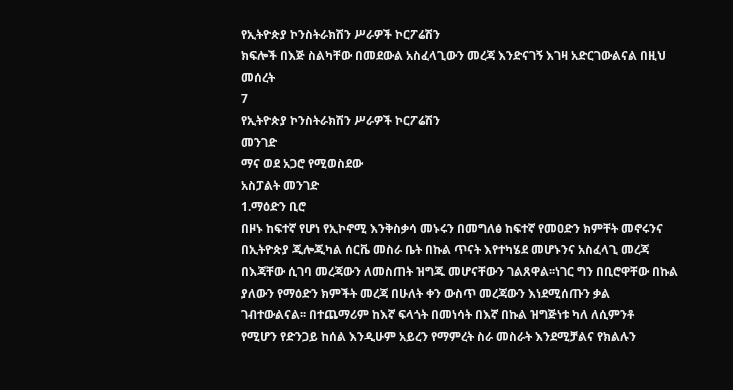የኢትዮጵያ ኮንስትራክሽን ሥራዎች ኮርፖሬሽን
ክፍሎች በእጅ ስልካቸው በመደውል አስፈላጊውን መረጃ እንድናገኝ እገዛ አድርገውልናል በዚህ
መሰረት
7
የኢትዮጵያ ኮንስትራክሽን ሥራዎች ኮርፖሬሽን
መንገድ
ማና ወደ አጋሮ የሚወስደው
አስፓልት መንገድ
1.ማዕድን ቢሮ
በዞኑ ከፍተኛ የሆነ የኢኮኖሚ እንቅስቃሳ መኑሩን በመግለፅ ከፍተኛ የመዐድን ክምቸት መኖሩንና
በኢትዮጵያ ጂሎጂካል ሰርቬ መስራ ቤት በኩል ጥናት እየተካሄደ መሆኑንና አስፈላጊ መረጃ
በእጃቸው ሲገባ መረጃውን ለመስጠት ዝግጁ መሆናቸውን ገልጸዋል፡፡ነገር ግን በቢሮዋቸው በኩል
ያለውን የማዕድን ክምችት መረጃ በሁለት ቀን ውስጥ መረጃውን እነደሚሰጡን ቃል
ገብተውልናል፡፡ በተጨማሪም ከእኛ ፍላጎት በመነሳት በእኛ በኩል ዝግጅነቱ ካለ ለሲምንቶ
የሚሆን የድንጋይ ከሰል እንዲሁም አይረን የማምረት ስራ መስራት እንደሚቻልና የክልሉን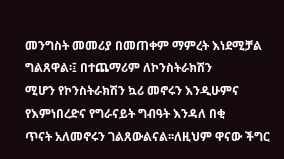መንግስት መመሪያ በመጠቀም ማምረት እነደሚቻል ግልጸዋል፡፤ በተጨማሪም ለኮንስትራክሽን
ሚሆን የኮንስትራክሽን ኳሪ መኖሩን እንዲሁምና የእምነበረድና የግራናይት ግብዓት እንዳለ በቂ
ጥናት አለመኖሩን ገልጸውልናል፡፡ለዚህም ዋናው ችግር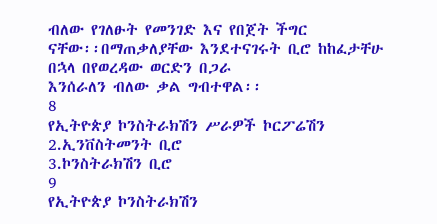ብለው የገለፁት የመንገድ እና የበጀት ችግር
ናቸው፡፡በማጠቃለያቸው እንደተናገሩት ቢሮ ከከፈታቸሁ በኋላ በየወረዳው ወርድን በጋራ
እንሰራለን ብለው ቃል ግብተዋል፡፡
8
የኢትዮጵያ ኮንስትራክሽን ሥራዎች ኮርፖሬሽን
2.ኢንቨስትመንት ቢሮ
3.ኮንስትራክሽን ቢሮ
9
የኢትዮጵያ ኮንስትራክሽን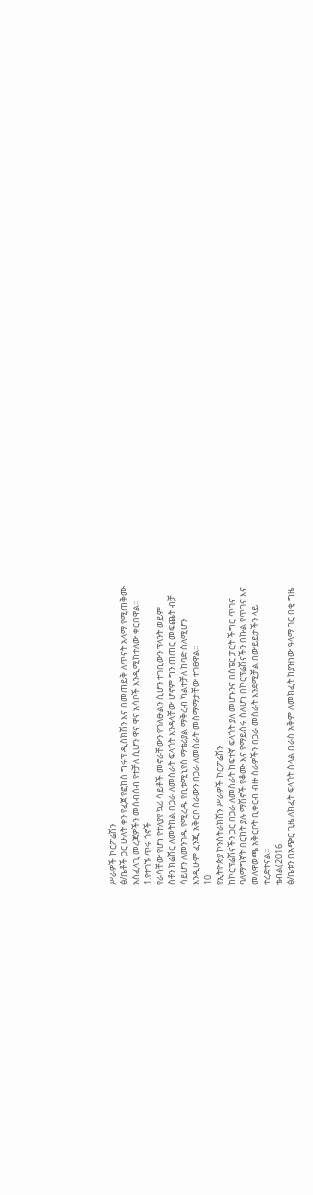ሥራዎች ኮርፖሬሽን
ፅ/ቤቶች ጋር ሁለት ቀን የፈጀ የፎከስ ግሩፕ ዲስክሽን እና በመጠይቅ ለጥናት አላማ የሚጠቅሙ
አስፈላጊ መረጃዎችን መሰብሰብ የተቻለ ሲሆን ዋና ዋና አሳቦች እንዲሚከተለው ቀርበዋል፡፡
1.የተገኙ ጥሩ ጎኖች
የራሳቸው የሆነ የተለያየ ኳሪ ሳይቶች መኖራቸውን የገለፁልን ሲሆን ተገቢውን ፕላንት ወይም
ስቶን ክሬሸር ለመትከል በጋራ ለመስራት ፍላጎት እንዳላቸው ሆኖም ግን ጠጠር መፍጨት ብቻ
ሳይሆን ለመንገዱ የሚረዱ የቢቱሚኒየስ ማቴሪያል ማቅረብ ካልተቻለ ከባድ ስለሚሆን
እንዲሁም ፈንጂ አቅርቦ ስራውን በጋራ ለመስራት መስማማታቸው ተገፀዋል፡፡
10
የኢትዮጵያ ኮንስትራክሽን ሥራዎች ኮርፖሬሽን
ከኮርፕሬሽናችን ጋር በጋራ ለመስራት ከፍተኛ ፍላጎት ያለ መሆኑንና በስፔር ፓርት ችግር ጥገና
ባለማግኛት በርከት ያሉ ማሽኖች የቆሙ እና የማይሰሩ ስለሆነ በኮርፕሬሽናችን በኩል የጥገና እና
መለዋወጫ አቅርቦት ቢቀርብ ብዙ ስራዎችን በጋራ መስራት እንደሚቻል በውይይታችን ላይ
ተረድተናል፡፡
ቴብል(2016
ፅ/ቤቱን በአጭር ጊዜ ለክፈት ፍላጎት ስላል በራስ አቅም ለመክፈት ከያዝነው ዓላማ ገር በቂ ግዜ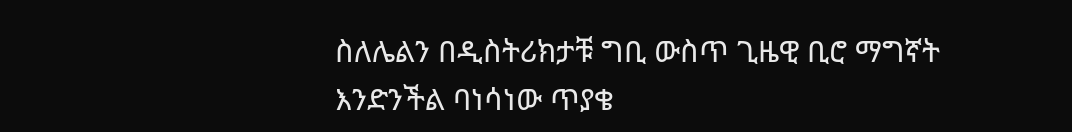ስለሌልን በዲስትሪክታቹ ግቢ ውስጥ ጊዜዊ ቢሮ ማግኛት እንድንችል ባነሳነው ጥያቄ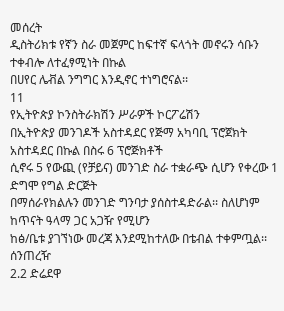መሰረት
ዲስትሪክቱ የኛን ስራ መጀምር ከፍተኛ ፍላጎት መኖሩን ሳቡን ተቀብሎ ለተፈፃሚነት በኩል
በሀየር ሌቭል ንግግር እንዲኖር ተነግሮናል፡፡
11
የኢትዮጵያ ኮንስትራክሽን ሥራዎች ኮርፖሬሽን
በኢትዮጵያ መንገዶች አስተዳደር የጅማ አካባቢ ፕሮጀክት አስተዳደር በኩል በስሩ 6 ፕሮጅክቶች
ሲኖሩ 5 የውጪ (የቻይና) መንገድ ስራ ተቋራጭ ሲሆን የቀረው 1 ድግሞ የግል ድርጅት
በማሰራየክልሉን መንገድ ግንባታ ያሰስተዳድራል፡፡ ስለሆነም ከጥናት ዓላማ ጋር አጋዥ የሚሆን
ከፅ/ቤቱ ያገኘነው መረጃ እንደሚከተለው በቴብል ተቀምጧል፡፡
ሰንጠረዥ
2.2 ድሬደዋ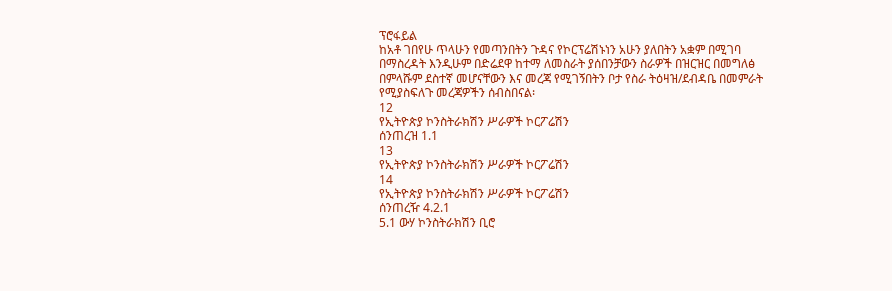ፕሮፋይል
ከአቶ ገበየሁ ጥላሁን የመጣንበትን ጉዳና የኮርፕሬሽኑነን አሁን ያለበትን አቋም በሚገባ
በማስረዳት እንዲሁም በድሬደዋ ከተማ ለመስራት ያሰበንቻውን ስራዎች በዝርዝር በመግለፅ
በምላሹም ደስተኛ መሆናቸውን እና መረጃ የሚገኝበትን ቦታ የስራ ትዕዛዝ/ደብዳቤ በመምራት
የሚያስፍለጉ መረጃዎችን ሰብስበናል፡
12
የኢትዮጵያ ኮንስትራክሽን ሥራዎች ኮርፖሬሽን
ሰንጠረዝ 1.1
13
የኢትዮጵያ ኮንስትራክሽን ሥራዎች ኮርፖሬሽን
14
የኢትዮጵያ ኮንስትራክሽን ሥራዎች ኮርፖሬሽን
ሰንጠረዥ 4.2.1
5.1 ውሃ ኮንስትራክሽን ቢሮ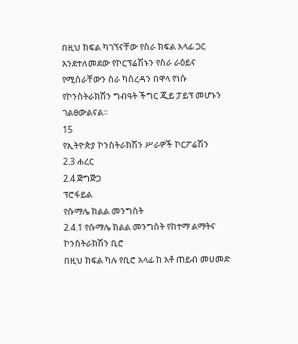በዚህ ክፍል ካገኘናቸው የስራ ክፍል አላፊ ጋር እንደተለመደው የኮርፕሬሽኑን የስራ ራዕይና
የሚሰራቸውን ስራ ካስረዳን በዋላ የነሱ የኮንስትራክሽን ግብዓት ችግር ጂይ ፓይፕ መሆኑን
ገልፀውልናል፡፡
15
የኢትዮጵያ ኮንስትራክሽን ሥራዎች ኮርፖሬሽን
2.3 ሐረር
2.4 ጅግጅጋ
ፕሮፋይል
የሱማሌ ክልል መንግስት
2.4.1 የሱማሌ ክልል መንግስት የከተማ ልማትና ኮንስትራክሽን ቢሮ
በዚህ ክፍል ካሉ የቢሮ አላፊ ከ አቶ ጠይብ መሀመድ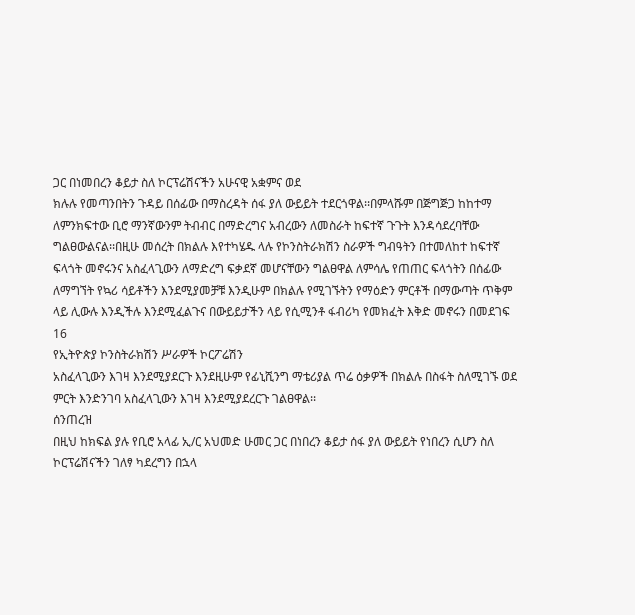ጋር በነመበረን ቆይታ ስለ ኮርፕሬሽናችን አሁናዊ አቋምና ወደ
ክሉሉ የመጣንበትን ጉዳይ በሰፊው በማስረዳት ሰፋ ያለ ውይይት ተደርጎዋል፡፡በምላሹም በጅግጅጋ ከከተማ
ለምንክፍተው ቢሮ ማንኛውንም ትብብር በማድረግና አብረውን ለመስራት ከፍተኛ ጉጉት እንዳሳደረባቸው
ግልፀውልናል፡፡በዚሁ መሰረት በክልሉ እየተካሄዱ ላሉ የኮንስትራክሽን ስራዎች ግብዓትን በተመለከተ ከፍተኛ
ፍላጎት መኖሩንና አስፈላጊውን ለማድረግ ፍቃደኛ መሆናቸውን ግልፀዋል ለምሳሌ የጠጠር ፍላጎትን በሰፊው
ለማግኘት የኳሪ ሳይቶችን እንደሚያመቻቹ እንዲሁም በክልሉ የሚገኙትን የማዕድን ምርቶች በማውጣት ጥቅም
ላይ ሊውሉ እንዲችሉ እንደሚፈልጉና በውይይታችን ላይ የሲሚንቶ ፋብሪካ የመክፈት እቅድ መኖሩን በመደገፍ
16
የኢትዮጵያ ኮንስትራክሽን ሥራዎች ኮርፖሬሽን
አስፈላጊውን እገዛ እንደሚያደርጉ እንደዚሁም የፊኒሺንግ ማቴሪያል ጥሬ ዕቃዎች በክልሉ በስፋት ስለሚገኙ ወደ
ምርት እንድንገባ አስፈላጊውን እገዛ እንደሚያደረርጉ ገልፀዋል፡፡
ሰንጠረዝ
በዚህ ከክፍል ያሉ የቢሮ አላፊ ኢ/ር አህመድ ሁመር ጋር በነበረን ቆይታ ሰፋ ያለ ውይይት የነበረን ሲሆን ስለ
ኮርፕሬሽናችን ገለፃ ካደረግን በኋላ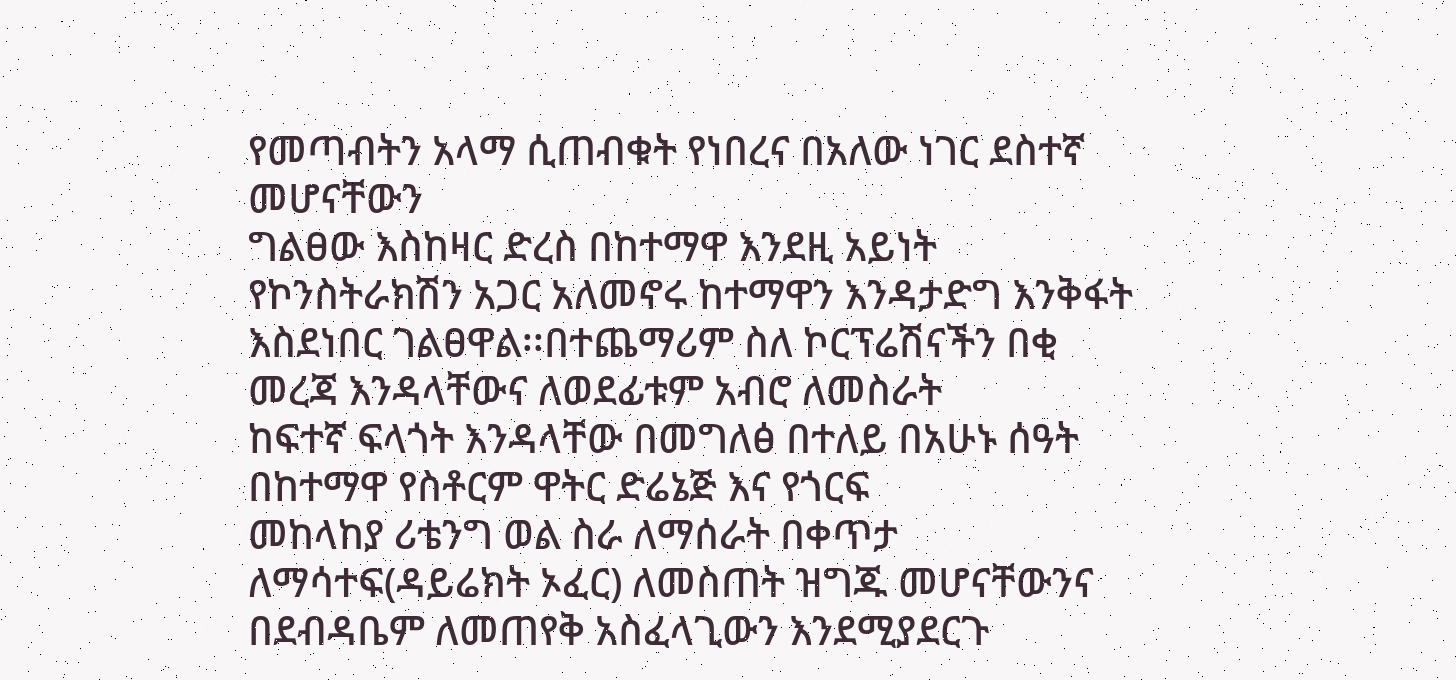የመጣብትን አላማ ሲጠብቁት የነበረና በአለው ነገር ደስተኛ መሆናቸውን
ግልፀው እስከዛር ድረስ በከተማዋ እንደዚ አይነት የኮንስትራክሽን አጋር አለመኖሩ ከተማዋን እንዳታድግ እንቅፋት
እስደነበር ገልፀዋል፡፡በተጨማሪም ስለ ኮርፕሬሽናችን በቂ መረጃ እንዳላቸውና ለወደፊቱም አብሮ ለመስራት
ከፍተኛ ፍላጎት እንዳላቸው በመግለፅ በተለይ በአሁኑ ሰዓት በከተማዋ የስቶርም ዋትር ድሬኔጅ እና የጎርፍ
መከላከያ ሪቴንግ ወል ስራ ለማሰራት በቀጥታ ለማሳተፍ(ዳይሬክት ኦፈር) ለመስጠት ዝግጁ መሆናቸውንና
በደብዳቤም ለመጠየቅ አስፈላጊውን እንደሚያደርጉ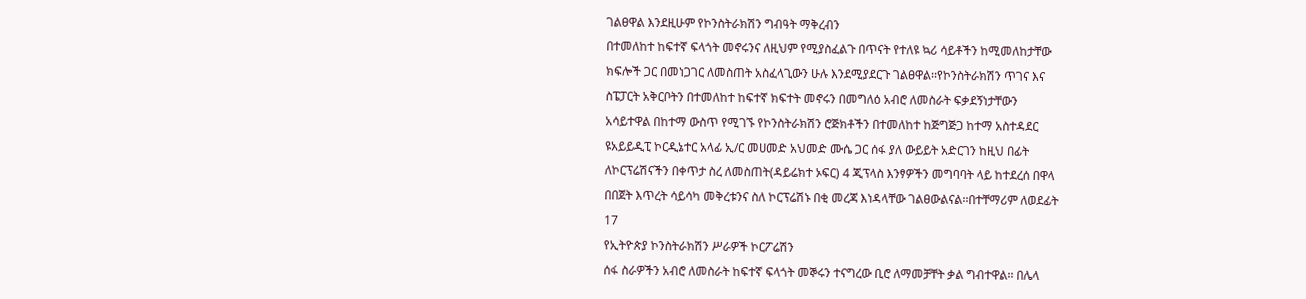ገልፀዋል እንደዚሁም የኮንስትራክሽን ግብዓት ማቅረብን
በተመለከተ ከፍተኛ ፍላጎት መኖሩንና ለዚህም የሚያስፈልጉ በጥናት የተለዩ ኳሪ ሳይቶችን ከሚመለከታቸው
ክፍሎች ጋር በመነጋገር ለመስጠት አስፈላጊውን ሁሉ እንደሚያደርጉ ገልፀዋል፡፡የኮንስትራክሽን ጥገና እና
ስፔፓርት አቅርቦትን በተመለከተ ከፍተኛ ክፍተት መኖሩን በመግለዕ አብሮ ለመስራት ፍቃደኝነታቸውን
አሳይተዋል በከተማ ውስጥ የሚገኙ የኮንስትራክሽን ሮጅክቶችን በተመለከተ ከጅግጅጋ ከተማ አስተዳደር
ዩአይይዲፒ ኮርዲኔተር አላፊ ኢ/ር መሀመድ አህመድ ሙሴ ጋር ሰፋ ያለ ውይይት አድርገን ከዚህ በፊት
ለኮርፕሬሽናችን በቀጥታ ስረ ለመስጠት(ዳይሬክተ ኦፍር) 4 ጂፕላስ እንፃዎችን መግባባት ላይ ከተደረሰ በዋላ
በበጀት እጥረት ሳይሳካ መቅረቱንና ስለ ኮርፕሬሽኑ በቂ መረጃ እነዳላቸው ገልፀውልናል፡፡በተቸማሪም ለወደፊት
17
የኢትዮጵያ ኮንስትራክሽን ሥራዎች ኮርፖሬሽን
ሰፋ ስራዎችን አብሮ ለመስራት ከፍተኛ ፍላጎት መኞሩን ተናግረው ቢሮ ለማመቻቸት ቃል ግብተዋል፡፡ በሌላ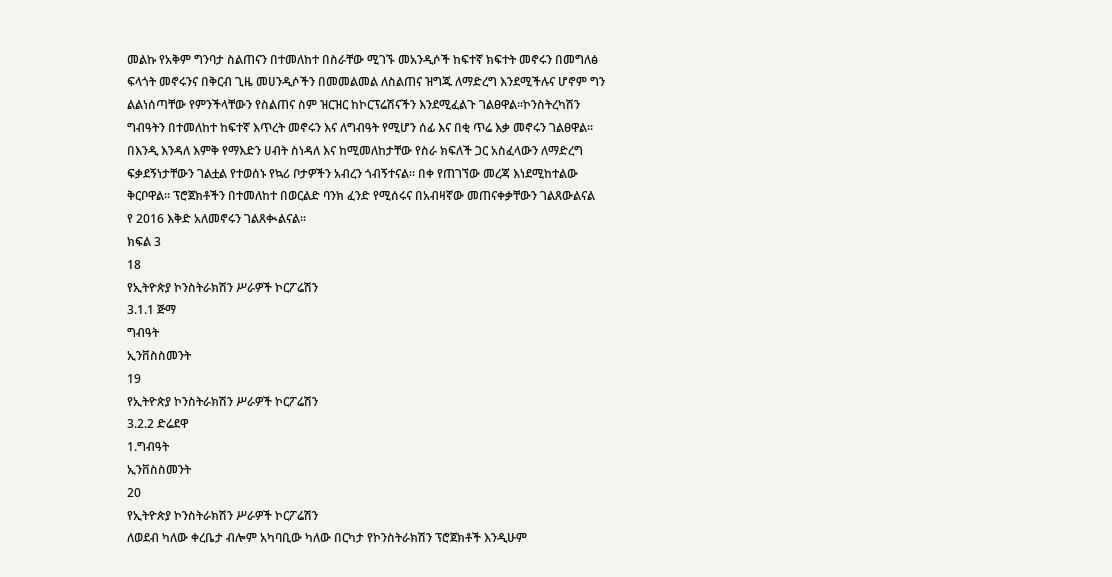መልኩ የአቅም ግንባታ ስልጠናን በተመለከተ በስራቸው ሚገኙ መአንዲሶች ከፍተኛ ክፍተት መኖሩን በመግለፅ
ፍላጎት መኖሩንና በቅርብ ጊዜ መሀንዲሶችን በመመልመል ለስልጠና ዝግጁ ለማድረግ እንደሚችሉና ሆኖም ግን
ልልነሰጣቸው የምንችላቸውን የስልጠና ስም ዝርዝር ከኮርፕሬሽናችን እንደሚፈልጉ ገልፀዋል፡፡ኮንስትረካሽን
ግብዓትን በተመለከተ ከፍተኛ እጥረት መኖሩን እና ለግብዓት የሚሆን ሰፊ እና በቂ ጥሬ እቃ መኖሩን ገልፀዋል፡፡
በእንዲ እንዳለ እምቅ የማእድን ሀብት ስነዳለ እና ከሚመለከታቸው የስራ ክፍለች ጋር አስፈላውን ለማድረግ
ፍቃደኝነታቸውን ገልቷል የተወሰኑ የኳሪ ቦታዎችን አብረን ጎብኝተናል፡፡ በቀ የጠገኘው መረጃ እነደሚከተልው
ቅርቦዋል፡፡ ፕሮጀክቶችን በተመለከተ በወርልድ ባንክ ፈንድ የሚሰሩና በአብዛኛው መጠናቀቃቸውን ገልጸውልናል
የ 2016 እቅድ አለመኖሩን ገልጸቊልናል፡፡
ክፍል 3
18
የኢትዮጵያ ኮንስትራክሽን ሥራዎች ኮርፖሬሽን
3.1.1 ጅማ
ግብዓት
ኢንቨስስመንት
19
የኢትዮጵያ ኮንስትራክሽን ሥራዎች ኮርፖሬሽን
3.2.2 ድሬደዋ
1.ግብዓት
ኢንቨስስመንት
20
የኢትዮጵያ ኮንስትራክሽን ሥራዎች ኮርፖሬሽን
ለወደብ ካለው ቀረቤታ ብሎም አካባቢው ካለው በርካታ የኮንስትራክሽን ፕሮጀክቶች እንዲሁም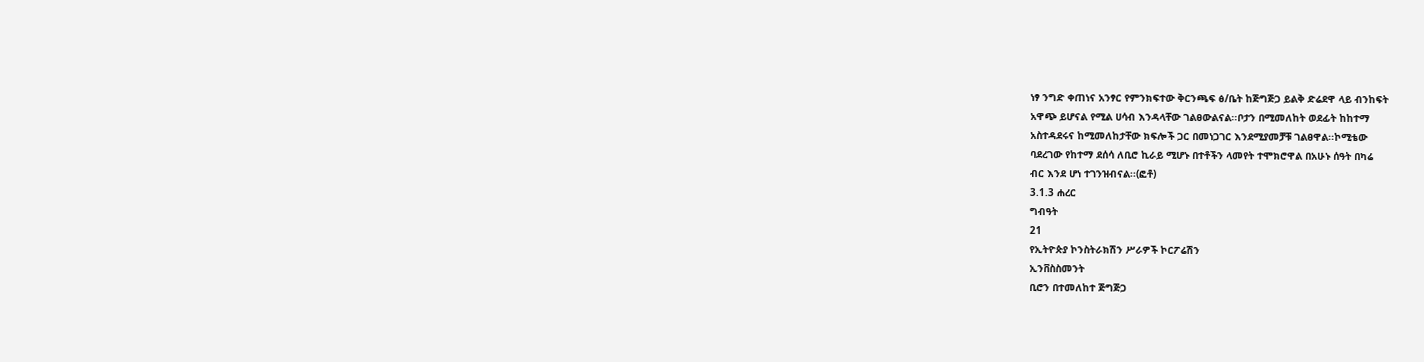ነፃ ንግድ ቀጠነና አንፃር የምንክፍተው ቅርንጫፍ ፅ/ቤት ከጅግጅጋ ይልቅ ድሬደዋ ላይ ብንከፍት
አዋጭ ይሆናል የሚል ሀሳብ እንዳላቸው ገልፀውልናል፡፡ቦታን በሚመለከት ወደፊት ከከተማ
አስተዳደሩና ከሚመለከታቸው ክፍሎች ጋር በመነጋገር እንደሚያመቻቹ ገልፀዋል፡፡ኮሚቴው
ባደረገው የከተማ ደሰሳ ለቢሮ ኪራይ ሚሆኑ በተቶችን ላመየት ተሞክሮዋል በአሁኑ ሰዓት በካሬ
ብር እንደ ሆነ ተገንዝብናል፡፡(ፎቶ)
3.1.3 ሐረር
ግብዓት
21
የኢትዮጵያ ኮንስትራክሽን ሥራዎች ኮርፖሬሽን
ኢንቨስስመንት
ቢሮን በተመለከተ ጅግጅጋ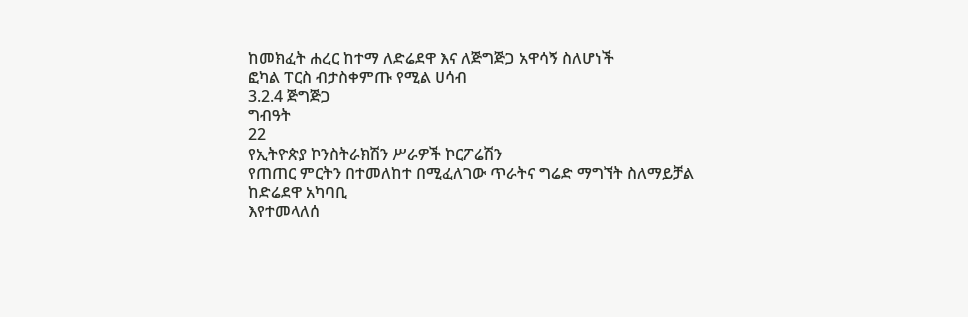ከመክፈት ሐረር ከተማ ለድሬደዋ እና ለጅግጅጋ አዋሳኝ ስለሆነች
ፎካል ፐርስ ብታስቀምጡ የሚል ሀሳብ
3.2.4 ጅግጅጋ
ግብዓት
22
የኢትዮጵያ ኮንስትራክሽን ሥራዎች ኮርፖሬሽን
የጠጠር ምርትን በተመለከተ በሚፈለገው ጥራትና ግሬድ ማግኘት ስለማይቻል ከድሬደዋ አካባቢ
እየተመላለሰ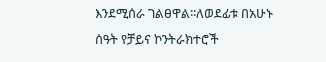እንደሚሰራ ገልፀዋል፡፡ለወደፊቱ በአሁኑ ሰዓት የቻይና ኮንትራክተሮች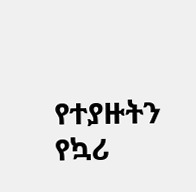የተያዙትን
የኳሪ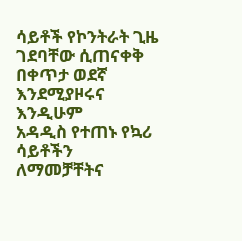ሳይቶች የኮንትራት ጊዜ ገደባቸው ሲጠናቀቅ በቀጥታ ወደኛ እንደሚያዞሩና እንዲሁም
አዳዲስ የተጠኑ የኳሪ ሳይቶችን ለማመቻቸትና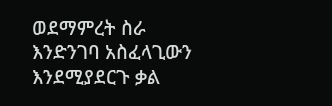ወደማምረት ስራ እንድንገባ አስፈላጊውን
እንደሚያደርጉ ቃል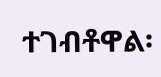ተገብቶዋል፡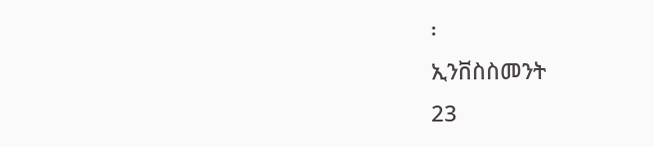፡
ኢንቨስስመንት
23